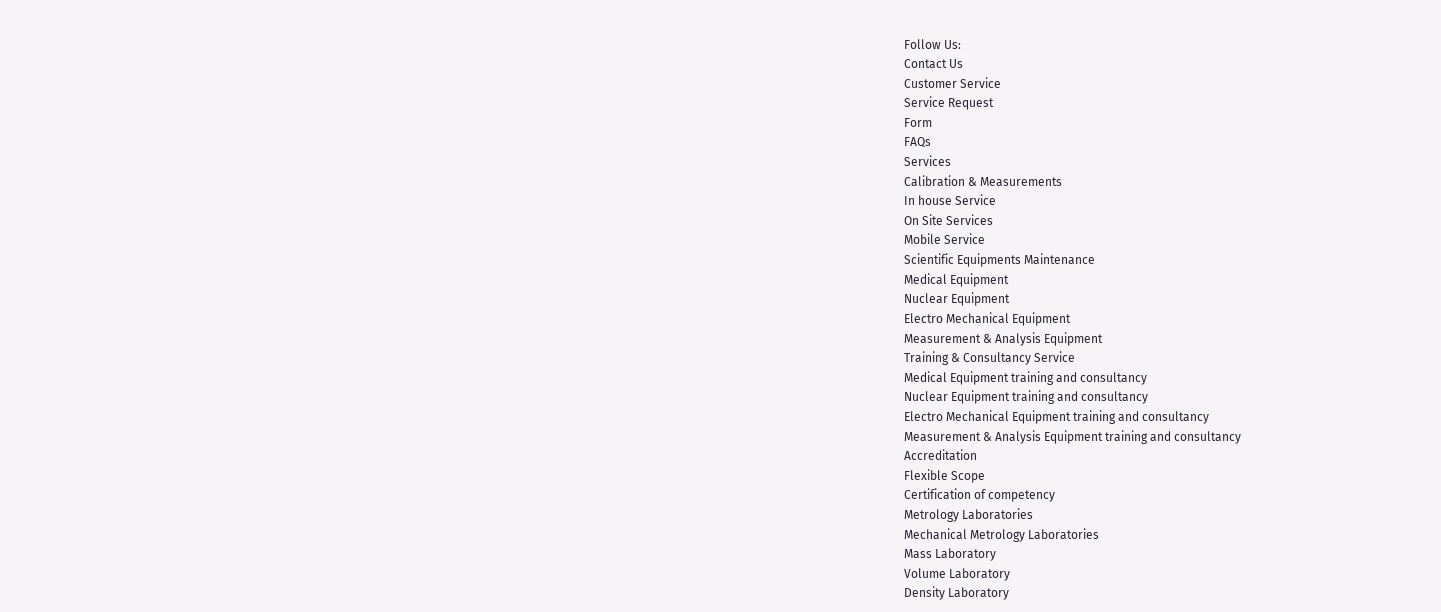Follow Us:
Contact Us
Customer Service
Service Request
Form
FAQs
Services
Calibration & Measurements
In house Service
On Site Services
Mobile Service
Scientific Equipments Maintenance
Medical Equipment
Nuclear Equipment
Electro Mechanical Equipment
Measurement & Analysis Equipment
Training & Consultancy Service
Medical Equipment training and consultancy
Nuclear Equipment training and consultancy
Electro Mechanical Equipment training and consultancy
Measurement & Analysis Equipment training and consultancy
Accreditation
Flexible Scope
Certification of competency
Metrology Laboratories
Mechanical Metrology Laboratories
Mass Laboratory
Volume Laboratory
Density Laboratory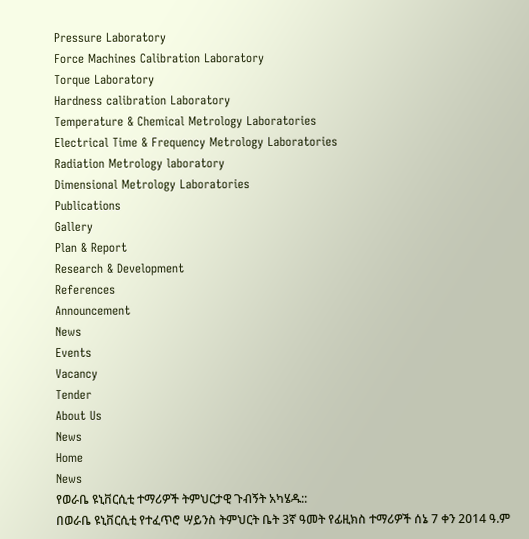Pressure Laboratory
Force Machines Calibration Laboratory
Torque Laboratory
Hardness calibration Laboratory
Temperature & Chemical Metrology Laboratories
Electrical Time & Frequency Metrology Laboratories
Radiation Metrology laboratory
Dimensional Metrology Laboratories
Publications
Gallery
Plan & Report
Research & Development
References
Announcement
News
Events
Vacancy
Tender
About Us
News
Home
News
የወራቤ ዩኒቨርሲቲ ተማሪዎች ትምህርታዊ ጉብኝት አካሄዱ::
በወራቤ ዩኒቨርሲቲ የተፈጥሮ ሣይንስ ትምህርት ቤት 3ኛ ዓመት የፊዚክስ ተማሪዎች ሰኔ 7 ቀን 2014 ዓ.ም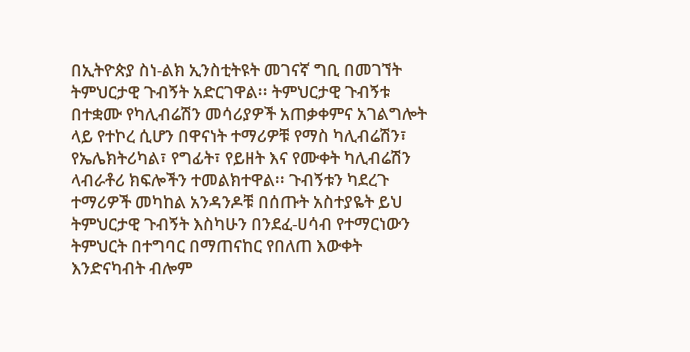በኢትዮጵያ ስነ-ልክ ኢንስቲትዩት መገናኛ ግቢ በመገኘት ትምህርታዊ ጉብኝት አድርገዋል፡፡ ትምህርታዊ ጉብኝቱ በተቋሙ የካሊብሬሽን መሳሪያዎች አጠቃቀምና አገልግሎት ላይ የተኮረ ሲሆን በዋናነት ተማሪዎቹ የማስ ካሊብሬሽን፣ የኤሌክትሪካል፣ የግፊት፣ የይዘት እና የሙቀት ካሊብሬሽን ላብራቶሪ ክፍሎችን ተመልክተዋል፡፡ ጉብኝቱን ካደረጉ ተማሪዎች መካከል አንዳንዶቹ በሰጡት አስተያዬት ይህ ትምህርታዊ ጉብኝት እስካሁን በንደፈ-ሀሳብ የተማርነውን ትምህርት በተግባር በማጠናከር የበለጠ እውቀት እንድናካብት ብሎም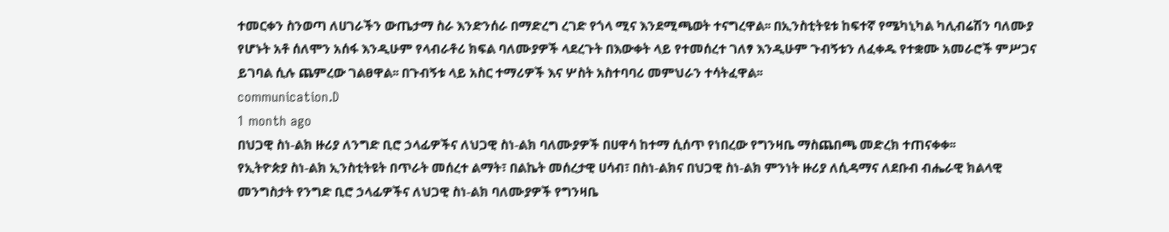ተመርቀን ስንወጣ ለሀገራችን ውጤታማ ስራ እንድንሰራ በማድረግ ረገድ የጎላ ሚና እንደሚጫወት ተናግረዋል፡፡ በኢንስቲትዩቱ ከፍተኛ የሜካኒካል ካሊብሬሽን ባለሙያ የሆኑት አቶ ሰለሞን አሰፋ እንዲሁም የላብራቶሪ ክፍል ባለሙያዎች ላደረጉት በእውቀት ላይ የተመሰረተ ገለፃ እንዲሁም ጉብኝቱን ለፈቀዱ የተቋሙ አመራሮች ምሥጋና ይገባል ሲሉ ጨምረው ገልፀዋል፡፡ በጉብኝቱ ላይ አስር ተማሪዎች እና ሦስት አስተባባሪ መምህራን ተሳትፈዋል፡፡
communication.D
1 month ago
በህጋዊ ስነ-ልክ ዙሪያ ለንግድ ቢሮ ኃላፊዎችና ለህጋዊ ስነ-ልክ ባለሙያዎች በሀዋሳ ከተማ ሲሰጥ የነበረው የግንዛቤ ማስጨበጫ መድረክ ተጠናቀቀ፡፡
የኢትዮጵያ ስነ-ልክ ኢንስቲትዩት በጥራት መሰረተ ልማት፣ በልኬት መሰረታዊ ሀሳብ፣ በስነ-ልክና በህጋዊ ስነ-ልክ ምንነት ዙሪያ ለሲዳማና ለደቡብ ብሔራዊ ክልላዊ መንግስታት የንግድ ቢሮ ኃላፊዎችና ለህጋዊ ስነ-ልክ ባለሙያዎች የግንዛቤ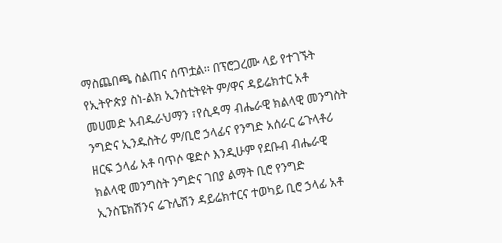ማስጨበጫ ስልጠና ሰጥቷል፡፡ በፕሮጋረሙ ላይ የተገኙት የኢትዮጵያ ስነ-ልክ ኢንስቲትዩት ም/ዋና ዳይሬክተር አቶ መሀመድ አብዱራህማን ፣የሲዳማ ብሔራዊ ክልላዊ መንግስት ንግድና ኢንዱስትሪ ም/ቢሮ ኃላፊና የንግድ አሰራር ሬጉላቶሪ ዘርፍ ኃላፊ አቶ ባጥሶ ዌድሶ እንዲሁም የደቡብ ብሔራዊ ክልላዊ መንግስት ንግድና ገበያ ልማት ቢሮ የንግድ ኢንስፔክሽንና ሬጉሌሽን ዳይሬክተርና ተወካይ ቢሮ ኃላፊ አቶ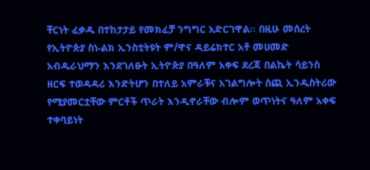ቸርነት ፈቃዱ በተከታታይ የመክፈቻ ንግግር አድርገዋል፡፡ በዚሁ መሰረት የኢትዮጵያ ስነ-ልክ ኢንስቲትዩት ም/ዋና ዳይሬክተር አቶ መሀመድ አብዱራህማን እንደገለፁት ኢትዮጵያ በዓለም አቀፍ ደረጃ በልኬት ሳይንስ ዘርፍ ተወዳዳሪ እንድትሆን በተለይ አምራቹና አገልግሎት ሰጪ ኢንዱስትሪው የሚያመርቷቸው ምርቶች ጥራት እንዲኖራቸው ብሎም ወጥነትና ዓለም አቀፍ ተቀባይነት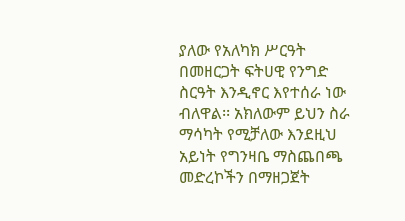ያለው የአለካክ ሥርዓት በመዘርጋት ፍትሀዊ የንግድ ስርዓት እንዲኖር እየተሰራ ነው ብለዋል፡፡ አክለውም ይህን ስራ ማሳካት የሚቻለው እንደዚህ አይነት የግንዛቤ ማስጨበጫ መድረኮችን በማዘጋጀት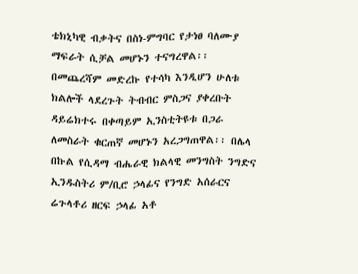ቴክኒካዊ ብቃትና በስነ-ምግባር የታነፀ ባለሙያ ማፍራት ሲቻል መሆኑን ተናግረዋል፡፡ በመጨረሻም መድረኩ የተሳካ እንዲሆን ሁለቱ ክልሎች ላደረጉት ትብብር ምስጋና ያቀረቡት ዳይሬክተሩ በቀጣይም ኢንስቲትዩቱ በጋራ ለመስራት ቁርጠኛ መሆኑን አረጋግጠዋል፡፡ በሌላ በኩል የሲዳማ ብሔራዊ ክልላዊ መንግስት ንግድና ኢንዱስትሪ ም/ቢሮ ኃላፊና የንግድ አሰራርና ሬጉላቶሪ ዘርፍ ኃላፊ አቶ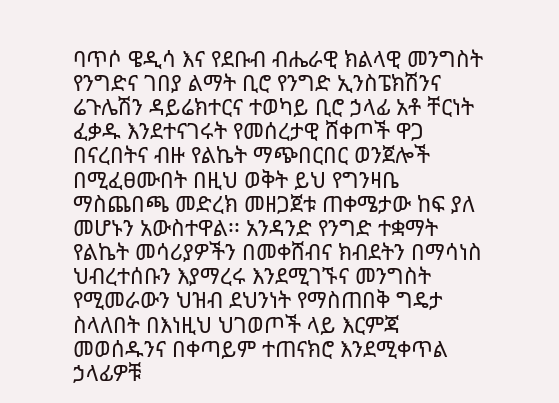ባጥሶ ዌዲሳ እና የደቡብ ብሔራዊ ክልላዊ መንግስት የንግድና ገበያ ልማት ቢሮ የንግድ ኢንስፔክሽንና ሬጉሌሽን ዳይሬክተርና ተወካይ ቢሮ ኃላፊ አቶ ቸርነት ፈቃዱ እንደተናገሩት የመሰረታዊ ሸቀጦች ዋጋ በናረበትና ብዙ የልኬት ማጭበርበር ወንጀሎች በሚፈፀሙበት በዚህ ወቅት ይህ የግንዛቤ ማስጨበጫ መድረክ መዘጋጀቱ ጠቀሜታው ከፍ ያለ መሆኑን አውስተዋል፡፡ አንዳንድ የንግድ ተቋማት የልኬት መሳሪያዎችን በመቀሸብና ክብደትን በማሳነስ ህብረተሰቡን እያማረሩ እንደሚገኙና መንግስት የሚመራውን ህዝብ ደህንነት የማስጠበቅ ግዴታ ስላለበት በእነዚህ ህገወጦች ላይ እርምጃ መወሰዱንና በቀጣይም ተጠናክሮ እንደሚቀጥል ኃላፊዎቹ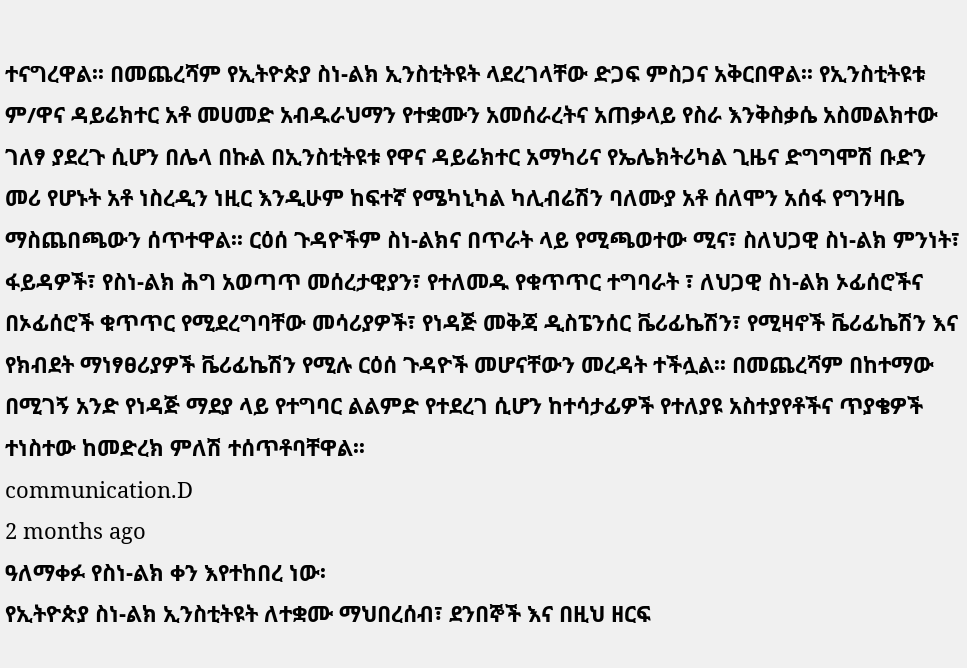ተናግረዋል፡፡ በመጨረሻም የኢትዮጵያ ስነ-ልክ ኢንስቲትዩት ላደረገላቸው ድጋፍ ምስጋና አቅርበዋል፡፡ የኢንስቲትዩቱ ም/ዋና ዳይሬክተር አቶ መሀመድ አብዱራህማን የተቋሙን አመሰራረትና አጠቃላይ የስራ እንቅስቃሴ አስመልክተው ገለፃ ያደረጉ ሲሆን በሌላ በኩል በኢንስቲትዩቱ የዋና ዳይሬክተር አማካሪና የኤሌክትሪካል ጊዜና ድግግሞሽ ቡድን መሪ የሆኑት አቶ ነስረዲን ነዚር እንዲሁም ከፍተኛ የሜካኒካል ካሊብሬሽን ባለሙያ አቶ ሰለሞን አሰፋ የግንዛቤ ማስጨበጫውን ሰጥተዋል፡፡ ርዕሰ ጉዳዮችም ስነ-ልክና በጥራት ላይ የሚጫወተው ሚና፣ ስለህጋዊ ስነ-ልክ ምንነት፣ ፋይዳዎች፣ የስነ-ልክ ሕግ አወጣጥ መሰረታዊያን፣ የተለመዱ የቁጥጥር ተግባራት ፣ ለህጋዊ ስነ-ልክ ኦፊሰሮችና በኦፊሰሮች ቁጥጥር የሚደረግባቸው መሳሪያዎች፣ የነዳጅ መቅጃ ዲስፔንሰር ቬሪፊኬሽን፣ የሚዛኖች ቬሪፊኬሽን እና የክብደት ማነፃፀሪያዎች ቬሪፊኬሽን የሚሉ ርዕሰ ጉዳዮች መሆናቸውን መረዳት ተችሏል፡፡ በመጨረሻም በከተማው በሚገኝ አንድ የነዳጅ ማደያ ላይ የተግባር ልልምድ የተደረገ ሲሆን ከተሳታፊዎች የተለያዩ አስተያየቶችና ጥያቄዎች ተነስተው ከመድረክ ምለሽ ተሰጥቶባቸዋል፡፡
communication.D
2 months ago
ዓለማቀፉ የስነ-ልክ ቀን እየተከበረ ነው፡
የኢትዮጵያ ስነ-ልክ ኢንስቲትዩት ለተቋሙ ማህበረሰብ፣ ደንበኞች እና በዚህ ዘርፍ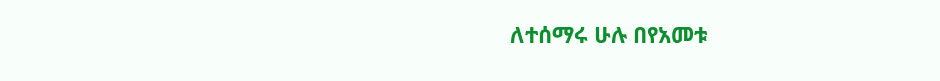ለተሰማሩ ሁሉ በየአመቱ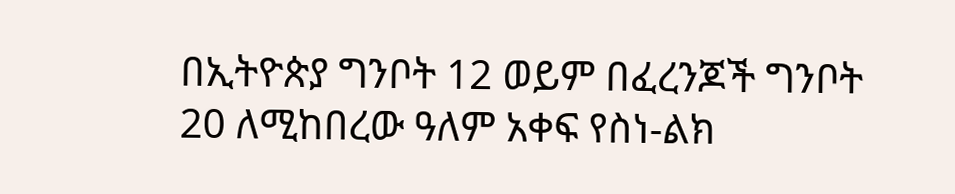በኢትዮጵያ ግንቦት 12 ወይም በፈረንጆች ግንቦት 20 ለሚከበረው ዓለም አቀፍ የስነ-ልክ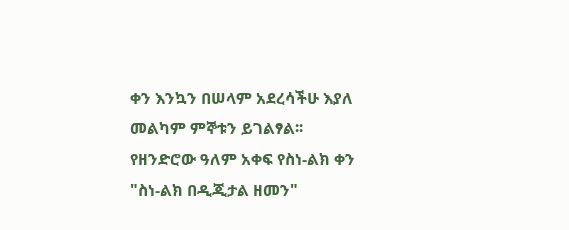ቀን እንኳን በሠላም አደረሳችሁ እያለ መልካም ምኞቱን ይገልፃል፡፡ የዘንድሮው ዓለም አቀፍ የስነ-ልክ ቀን "ስነ-ልክ በዲጂታል ዘመን"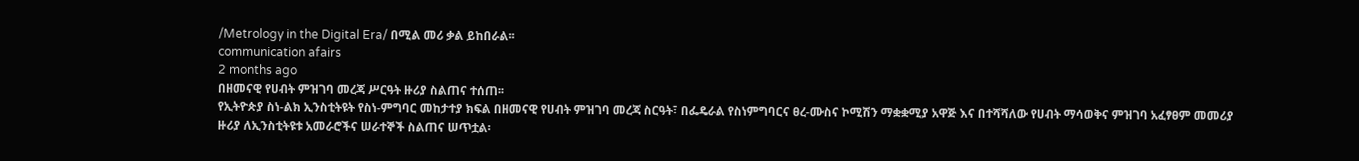/Metrology in the Digital Era/ በሚል መሪ ቃል ይከበራል፡፡
communication afairs
2 months ago
በዘመናዊ የሀብት ምዝገባ መረጃ ሥርዓት ዙሪያ ስልጠና ተሰጠ፡፡
የኢትዮጵያ ስነ-ልክ ኢንስቲትዩት የስነ-ምግባር መከታተያ ክፍል በዘመናዊ የሀብት ምዝገባ መረጃ ስርዓት፣ በፌዴራል የስነምግባርና ፀረ-ሙስና ኮሚሽን ማቋቋሚያ አዋጅ እና በተሻሻለው የሀብት ማሳወቅና ምዝገባ አፈፃፀም መመሪያ ዙሪያ ለኢንስቲትዩቱ አመራሮችና ሠራተኞች ስልጠና ሠጥቷል፡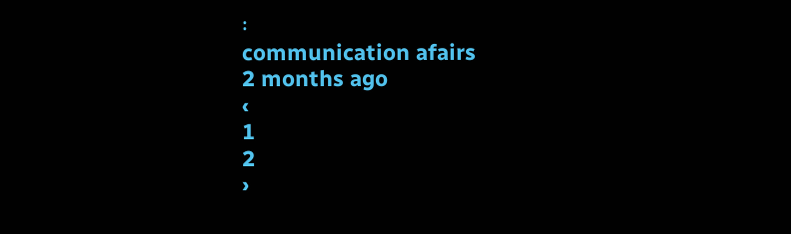፡
communication afairs
2 months ago
‹
1
2
›